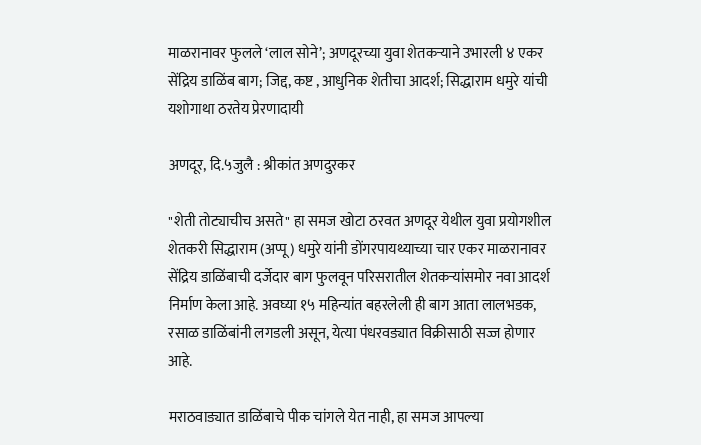माळरानावर फुलले ‘लाल सोने’; अणदूरच्या युवा शेतकऱ्याने उभारली ४ एकर सेंद्रिय डाळिंब बाग; जिद्द, कष्ट , आधुनिक शेतीचा आदर्श; सिद्धाराम धमुरे यांची यशोगाथा ठरतेय प्रेरणादायी

अणदूर, दि.५जुलै : श्रीकांत अणदुरकर

"शेती तोट्याचीच असते" हा समज खोटा ठरवत अणदूर येथील युवा प्रयोगशील शेतकरी सिद्धाराम (अप्पू) धमुरे यांनी डोंगरपायथ्याच्या चार एकर माळरानावर सेंद्रिय डाळिंबाची दर्जेदार बाग फुलवून परिसरातील शेतकऱ्यांसमोर नवा आदर्श निर्माण केला आहे. अवघ्या १५ महिन्यांत बहरलेली ही बाग आता लालभडक, रसाळ डाळिंबांनी लगडली असून, येत्या पंधरवड्यात विक्रीसाठी सज्ज होणार आहे.

मराठवाड्यात डाळिंबाचे पीक चांगले येत नाही, हा समज आपल्या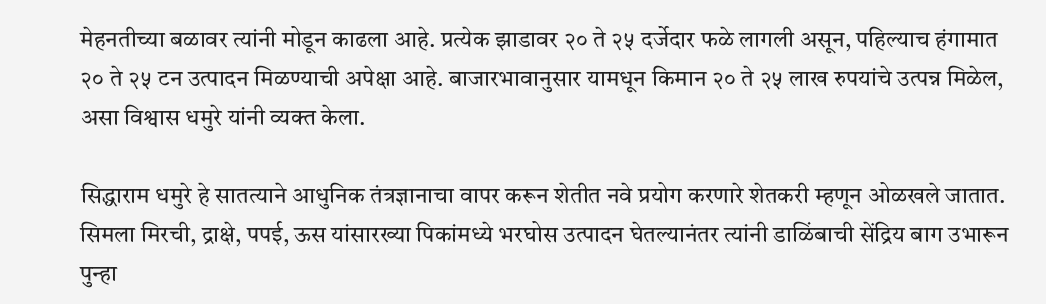मेहनतीच्या बळावर त्यांनी मोडून काढला आहे. प्रत्येक झाडावर २० ते २५ दर्जेदार फळे लागली असून, पहिल्याच हंगामात २० ते २५ टन उत्पादन मिळण्याची अपेक्षा आहे. बाजारभावानुसार यामधून किमान २० ते २५ लाख रुपयांचे उत्पन्न मिळेल, असा विश्वास धमुरे यांनी व्यक्त केला.

सिद्धाराम धमुरे हे सातत्याने आधुनिक तंत्रज्ञानाचा वापर करून शेतीत नवे प्रयोग करणारे शेतकरी म्हणून ओळखले जातात. सिमला मिरची, द्राक्षे, पपई, ऊस यांसारख्या पिकांमध्ये भरघोस उत्पादन घेतल्यानंतर त्यांनी डाळिंबाची सेंद्रिय बाग उभारून पुन्हा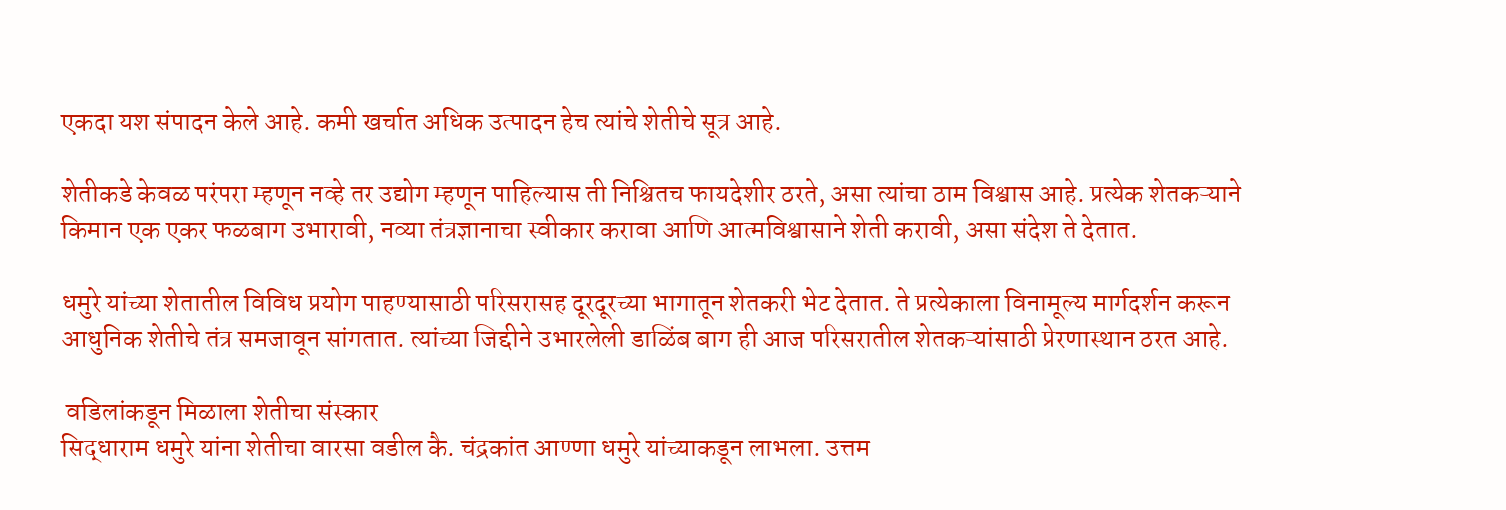एकदा यश संपादन केले आहे. कमी खर्चात अधिक उत्पादन हेच त्यांचे शेतीचे सूत्र आहे.

शेतीकडे केवळ परंपरा म्हणून नव्हे तर उद्योग म्हणून पाहिल्यास ती निश्चितच फायदेशीर ठरते, असा त्यांचा ठाम विश्वास आहे. प्रत्येक शेतकऱ्याने किमान एक एकर फळबाग उभारावी, नव्या तंत्रज्ञानाचा स्वीकार करावा आणि आत्मविश्वासाने शेती करावी, असा संदेश ते देतात.

धमुरे यांच्या शेतातील विविध प्रयोग पाहण्यासाठी परिसरासह दूरदूरच्या भागातून शेतकरी भेट देतात. ते प्रत्येकाला विनामूल्य मार्गदर्शन करून आधुनिक शेतीचे तंत्र समजावून सांगतात. त्यांच्या जिद्दीने उभारलेली डाळिंब बाग ही आज परिसरातील शेतकऱ्यांसाठी प्रेरणास्थान ठरत आहे.

 वडिलांकडून मिळाला शेतीचा संस्कार
सिद्धाराम धमुरे यांना शेतीचा वारसा वडील कै. चंद्रकांत आण्णा धमुरे यांच्याकडून लाभला. उत्तम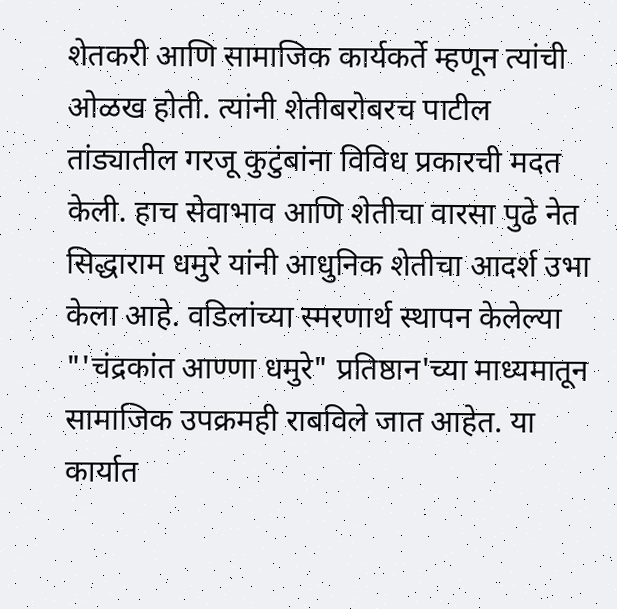शेतकरी आणि सामाजिक कार्यकर्ते म्हणून त्यांची ओळख होती. त्यांनी शेतीबरोबरच पाटील तांड्यातील गरजू कुटुंबांना विविध प्रकारची मदत केली. हाच सेवाभाव आणि शेतीचा वारसा पुढे नेत सिद्धाराम धमुरे यांनी आधुनिक शेतीचा आदर्श उभा केला आहे. वडिलांच्या स्मरणार्थ स्थापन केलेल्या "'चंद्रकांत आण्णा धमुरे" प्रतिष्ठान'च्या माध्यमातून सामाजिक उपक्रमही राबविले जात आहेत. या कार्यात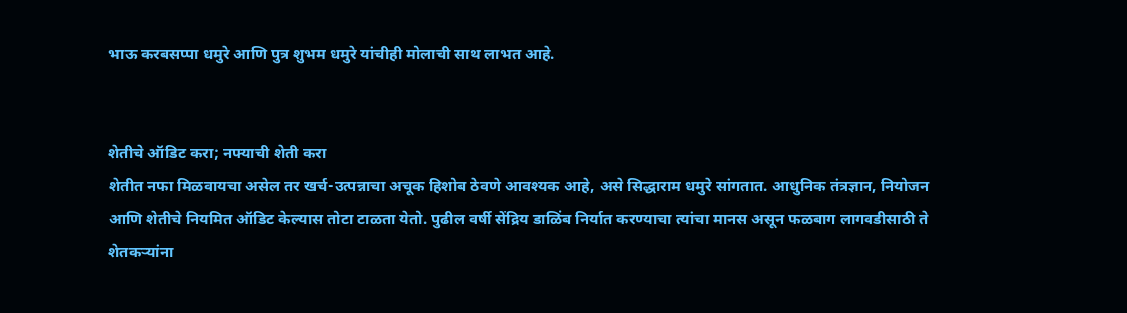भाऊ करबसप्पा धमुरे आणि पुत्र शुभम धमुरे यांचीही मोलाची साथ लाभत आहे.


शेतीचे ऑडिट करा; नफ्याची शेती करा
शेतीत नफा मिळवायचा असेल तर खर्च-उत्पन्नाचा अचूक हिशोब ठेवणे आवश्यक आहे, असे सिद्धाराम धमुरे सांगतात. आधुनिक तंत्रज्ञान, नियोजन आणि शेतीचे नियमित ऑडिट केल्यास तोटा टाळता येतो. पुढील वर्षी सेंद्रिय डाळिंब निर्यात करण्याचा त्यांचा मानस असून फळबाग लागवडीसाठी ते शेतकऱ्यांना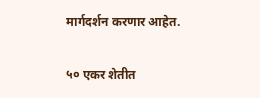मार्गदर्शन करणार आहेत.

५० एकर शेतीत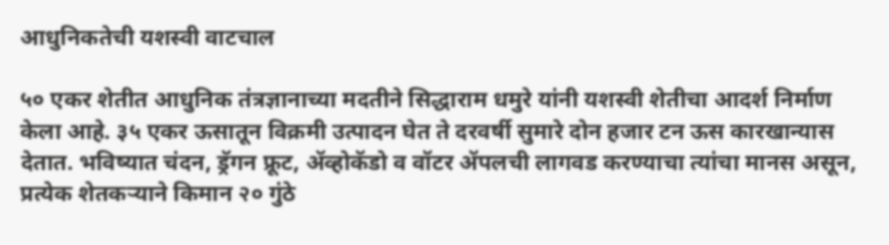आधुनिकतेची यशस्वी वाटचाल

५० एकर शेतीत आधुनिक तंत्रज्ञानाच्या मदतीने सिद्धाराम धमुरे यांनी यशस्वी शेतीचा आदर्श निर्माण केला आहे. ३५ एकर ऊसातून विक्रमी उत्पादन घेत ते दरवर्षी सुमारे दोन हजार टन ऊस कारखान्यास देतात. भविष्यात चंदन, ड्रॅगन फ्रूट, ॲव्होकॅडो व वॉटर ॲपलची लागवड करण्याचा त्यांचा मानस असून, प्रत्येक शेतकऱ्याने किमान २० गुंठे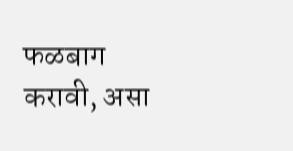फळबाग करावी, असा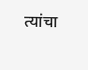त्यांचा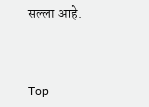सल्ला आहे.



Top